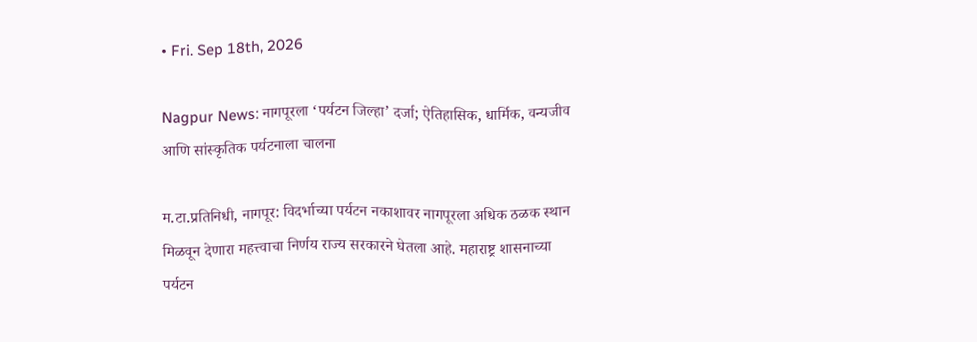• Fri. Sep 18th, 2026

Nagpur News: नागपूरला ‘पर्यटन जिल्हा’ दर्जा; ऐतिहासिक, धार्मिक, वन्यजीव आणि सांस्कृतिक पर्यटनाला चालना

म.टा.प्रतिनिधी, नागपूर: विदर्भाच्या पर्यटन नकाशावर नागपूरला अधिक ठळक स्थान मिळवून देणारा महत्त्वाचा निर्णय राज्य सरकारने घेतला आहे. महाराष्ट्र शासनाच्या पर्यटन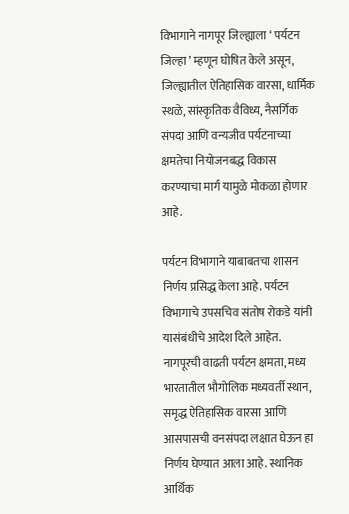विभागाने नागपूर जिल्ह्याला ‘ पर्यटन जिल्हा ’ म्हणून घोषित केले असून, जिल्ह्यातील ऐतिहासिक वारसा, धार्मिक स्थळे, सांस्कृतिक वैविध्य, नैसर्गिक संपदा आणि वन्यजीव पर्यटनाच्या क्षमतेचा नियोजनबद्ध विकास करण्याचा मार्ग यामुळे मोकळा होणार आहे.

पर्यटन विभागाने याबाबतचा शासन निर्णय प्रसिद्ध केला आहे. पर्यटन विभागाचे उपसचिव संतोष रोकडे यांनी यासंबंधीचे आदेश दिले आहेत. नागपूरची वाढती पर्यटन क्षमता, मध्य भारतातील भौगोलिक मध्यवर्ती स्थान, समृद्ध ऐतिहासिक वारसा आणि आसपासची वनसंपदा लक्षात घेऊन हा निर्णय घेण्यात आला आहे. स्थानिक आर्थिक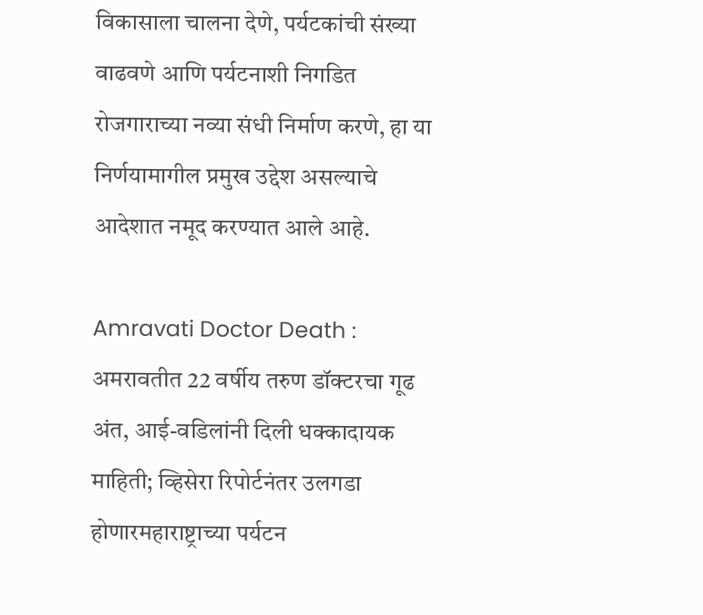विकासाला चालना देणे, पर्यटकांची संख्या वाढवणे आणि पर्यटनाशी निगडित रोजगाराच्या नव्या संधी निर्माण करणे, हा या निर्णयामागील प्रमुख उद्देश असल्याचे आदेशात नमूद करण्यात आले आहे.

Amravati Doctor Death : अमरावतीत 22 वर्षीय तरुण डॉक्टरचा गूढ अंत, आई-वडिलांनी दिली धक्कादायक माहिती; व्हिसेरा रिपोर्टनंतर उलगडा होणारमहाराष्ट्राच्या पर्यटन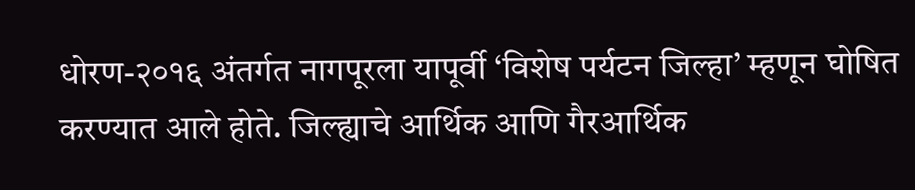धोरण-२०१६ अंतर्गत नागपूरला यापूर्वी ‘विशेष पर्यटन जिल्हा’ म्हणून घोषित करण्यात आले होते. जिल्ह्याचे आर्थिक आणि गैरआर्थिक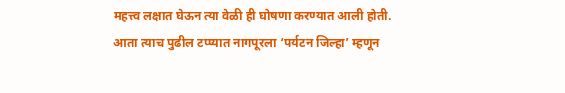महत्त्व लक्षात घेऊन त्या वेळी ही घोषणा करण्यात आली होती. आता त्याच पुढील टप्प्यात नागपूरला ‘पर्यटन जिल्हा’ म्हणून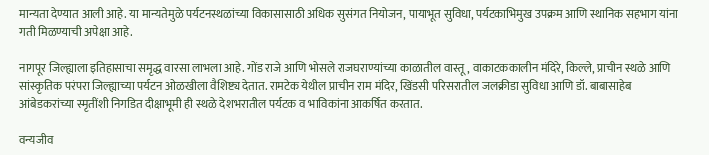मान्यता देण्यात आली आहे. या मान्यतेमुळे पर्यटनस्थळांच्या विकासासाठी अधिक सुसंगत नियोजन, पायाभूत सुविधा, पर्यटकाभिमुख उपक्रम आणि स्थानिक सहभाग यांना गती मिळण्याची अपेक्षा आहे.

नागपूर जिल्ह्याला इतिहासाचा समृद्ध वारसा लाभला आहे. गोंड राजे आणि भोसले राजघराण्यांच्या काळातील वास्तू, वाकाटककालीन मंदिरे, किल्ले, प्राचीन स्थळे आणि सांस्कृतिक परंपरा जिल्ह्याच्या पर्यटन ओळखीला वैशिष्ट्य देतात. रामटेक येथील प्राचीन राम मंदिर, खिंडसी परिसरातील जलक्रीडा सुविधा आणि डॉ. बाबासाहेब आंबेडकरांच्या स्मृतींशी निगडित दीक्षाभूमी ही स्थळे देशभरातील पर्यटक व भाविकांना आकर्षित करतात.

वन्यजीव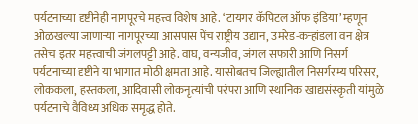पर्यटनाच्या दृष्टीनेही नागपूरचे महत्त्व विशेष आहे. ‘टायगर कॅपिटल ऑफ इंडिया’ म्हणून ओळखल्या जाणाऱ्या नागपूरच्या आसपास पेंच राष्ट्रीय उद्यान, उमरेड-कऱ्हांडला वन क्षेत्र तसेच इतर महत्त्वाची जंगलपट्टी आहे. वाघ, वन्यजीव, जंगल सफारी आणि निसर्ग पर्यटनाच्या दृष्टीने या भागात मोठी क्षमता आहे. यासोबतच जिल्ह्यातील निसर्गरम्य परिसर, लोककला, हस्तकला, आदिवासी लोकनृत्यांची परंपरा आणि स्थानिक खाद्यसंस्कृती यांमुळे पर्यटनाचे वैविध्य अधिक समृद्ध होते.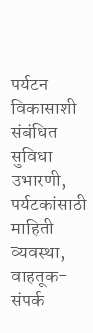पर्यटन विकासाशी संबंधित सुविधा उभारणी, पर्यटकांसाठी माहिती व्यवस्था, वाहतूक-संपर्क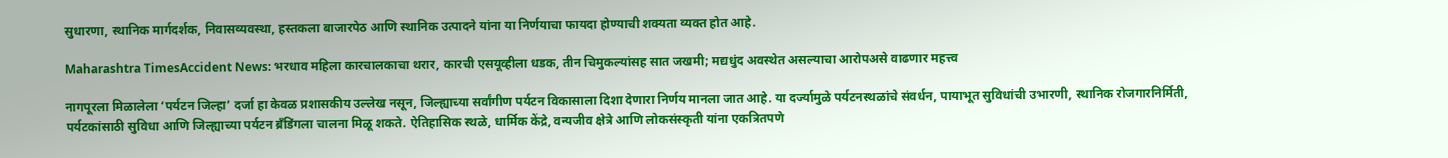सुधारणा, स्थानिक मार्गदर्शक, निवासव्यवस्था, हस्तकला बाजारपेठ आणि स्थानिक उत्पादने यांना या निर्णयाचा फायदा होण्याची शक्यता व्यक्त होत आहे.

Maharashtra TimesAccident News: भरधाव महिला कारचालकाचा थरार, कारची एसयूव्हीला धडक, तीन चिमुकल्यांसह सात जखमी; मद्यधुंद अवस्थेत असल्याचा आरोपअसे वाढणार महत्त्व

नागपूरला मिळालेला ‘पर्यटन जिल्हा’ दर्जा हा केवळ प्रशासकीय उल्लेख नसून, जिल्ह्याच्या सर्वांगीण पर्यटन विकासाला दिशा देणारा निर्णय मानला जात आहे. या दर्ज्यामुळे पर्यटनस्थळांचे संवर्धन, पायाभूत सुविधांची उभारणी, स्थानिक रोजगारनिर्मिती, पर्यटकांसाठी सुविधा आणि जिल्ह्याच्या पर्यटन ब्रँडिंगला चालना मिळू शकते. ऐतिहासिक स्थळे, धार्मिक केंद्रे, वन्यजीव क्षेत्रे आणि लोकसंस्कृती यांना एकत्रितपणे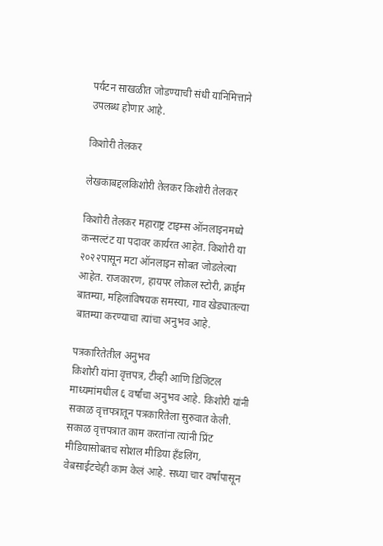पर्यटन साखळीत जोडण्याची संधी यानिमित्ताने उपलब्ध होणार आहे.

किशोरी तेलकर

लेखकाबद्दलकिशोरी तेलकर किशोरी तेलकर

किशोरी तेलकर महाराष्ट्र टाइम्स ऑनलाइनमध्ये कन्सल्टंट या पदावर कार्यरत आहेत. किशोरी या २०२२पासून मटा ऑनलाइन सोबत जोडलेल्या आहेत. राजकारण, हायपर लोकल स्टोरी, क्राईम बातम्या, महिलांविषयक समस्या, गाव खेड्यातल्या बातम्या करण्याचा त्यांचा अनुभव आहे.

पत्रकारितेतील अनुभव
किशोरी यांना वृत्तपत्र, टीव्ही आणि डिजिटल माध्यमांमधील ६ वर्षांचा अनुभव आहे. किशोरी यांनी सकाळ वृत्तपत्रातून पत्रकारितेला सुरुवात केली. सकाळ वृत्तपत्रात काम करतांना त्यांनी प्रिंट मीडियासोबतच सोशल मीडिया हॅंडलिंग, वेबसाईटचेही काम केलं आहे. सध्या चार वर्षांपासून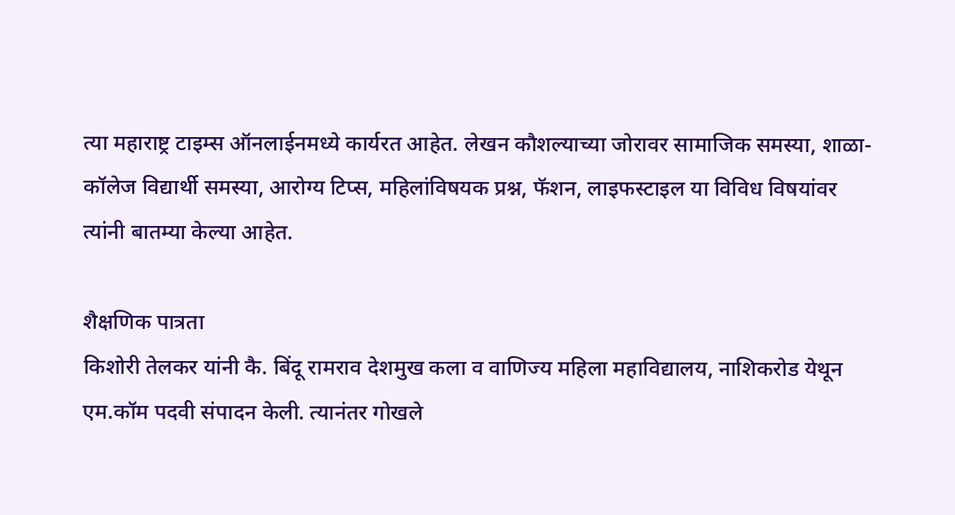त्या महाराष्ट्र टाइम्स ऑनलाईनमध्ये कार्यरत आहेत. लेखन कौशल्याच्या जोरावर सामाजिक समस्या, शाळा- कॉलेज विद्यार्थी समस्या, आरोग्य टिप्स, महिलांविषयक प्रश्न, फॅशन, लाइफस्टाइल या विविध विषयांवर त्यांनी बातम्या केल्या आहेत.

शैक्षणिक पात्रता
किशोरी तेलकर यांनी कै. बिंदू रामराव देशमुख कला व वाणिज्य महिला महाविद्यालय, नाशिकरोड येथून एम.कॉम पदवी संपादन केली. त्यानंतर गोखले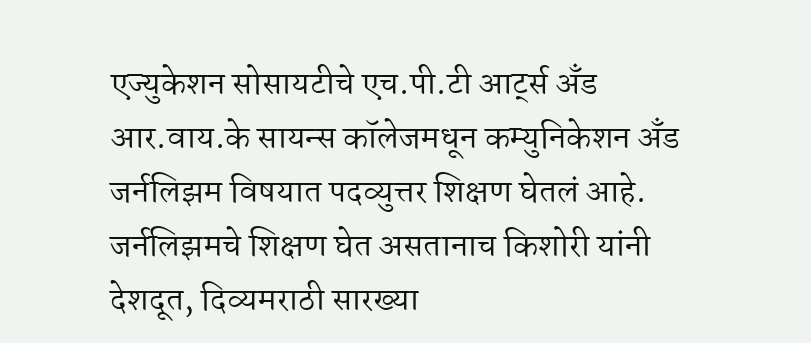एज्युकेशन सोसायटीचे एच.पी.टी आर्ट्स अँड आर.वाय.के सायन्स कॉलेजमधून कम्युनिकेशन अँड जर्नलिझम विषयात पदव्युत्तर शिक्षण घेतलं आहे. जर्नलिझमचे शिक्षण घेत असतानाच किशोरी यांनी देशदूत, दिव्यमराठी सारख्या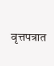वृत्तपत्रात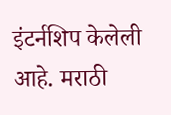इंटर्नशिप केलेली आहे. मराठी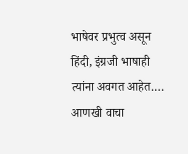भाषेवर प्रभुत्व असून हिंदी, इंग्रजी भाषाही त्यांना अवगत आहेत.… आणखी वाचा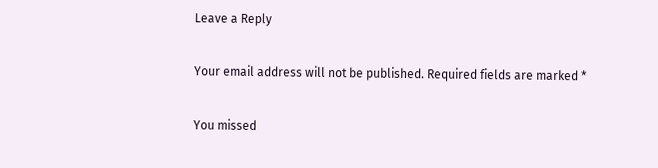Leave a Reply

Your email address will not be published. Required fields are marked *

You missed